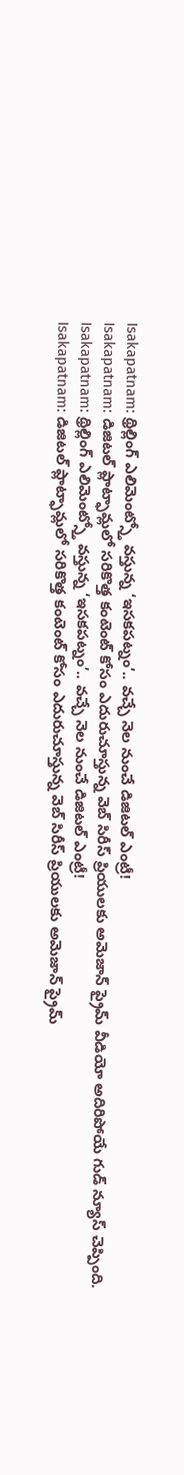Isakapatnam: థ్రిల్లింగ్ ఎలిమెంట్స్తో వస్తున్న ‘ఇసకపట్నం’.. వచ్చే నెల నుంచే డిజిటల్ ఎంట్రీ!
Isakapatnam: డిజిటల్ ప్లాట్ఫామ్లలో సరికొత్త కంటెంట్ కోసం ఎదురుచూస్తున్న వెబ్ సిరీస్ ప్రియులకు అమెజాన్ ప్రైమ్ వీడియో అదిరిపోయే గుడ్ న్యూస్ చెప్పింది.
Isakapatnam: థ్రిల్లింగ్ ఎలిమెంట్స్తో వస్తున్న ‘ఇసకపట్నం’.. వచ్చే నెల నుంచే డిజిటల్ ఎంట్రీ!
Isakapatnam: డిజిటల్ ప్లాట్ఫామ్లలో సరికొత్త కంటెంట్ కోసం ఎదురుచూస్తున్న వెబ్ సిరీస్ ప్రియులకు అమెజాన్ ప్రైమ్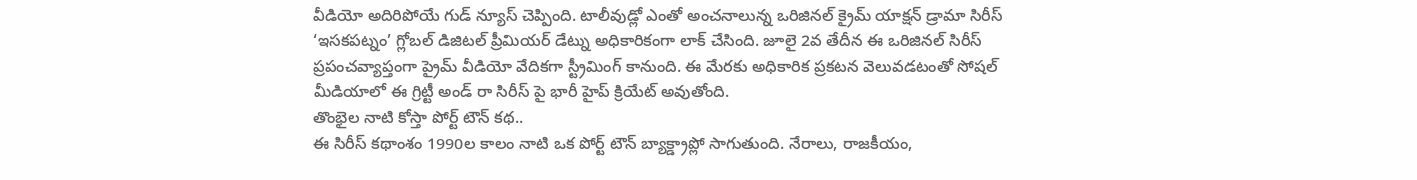వీడియో అదిరిపోయే గుడ్ న్యూస్ చెప్పింది. టాలీవుడ్లో ఎంతో అంచనాలున్న ఒరిజినల్ క్రైమ్ యాక్షన్ డ్రామా సిరీస్ ‘ఇసకపట్నం’ గ్లోబల్ డిజిటల్ ప్రీమియర్ డేట్ను అధికారికంగా లాక్ చేసింది. జూలై 2వ తేదీన ఈ ఒరిజినల్ సిరీస్ ప్రపంచవ్యాప్తంగా ప్రైమ్ వీడియో వేదికగా స్ట్రీమింగ్ కానుంది. ఈ మేరకు అధికారిక ప్రకటన వెలువడటంతో సోషల్ మీడియాలో ఈ గ్రిట్టీ అండ్ రా సిరీస్ పై భారీ హైప్ క్రియేట్ అవుతోంది.
తొంభైల నాటి కోస్తా పోర్ట్ టౌన్ కథ..
ఈ సిరీస్ కథాంశం 1990ల కాలం నాటి ఒక పోర్ట్ టౌన్ బ్యాక్డ్రాప్లో సాగుతుంది. నేరాలు, రాజకీయం,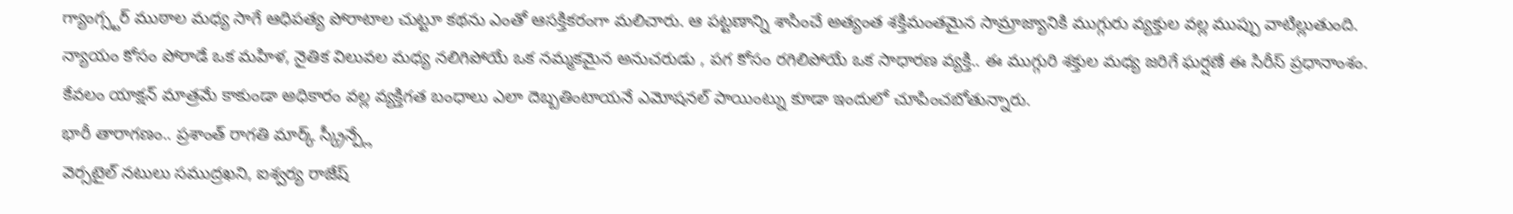గ్యాంగ్స్టర్ ముఠాల మధ్య సాగే ఆధిపత్య పోరాటాల చుట్టూ కథను ఎంతో ఆసక్తికరంగా మలిచారు. ఆ పట్టణాన్ని శాసించే అత్యంత శక్తిమంతమైన సామ్రాజ్యానికి ముగ్గురు వ్యక్తుల వల్ల ముప్పు వాటిల్లుతుంది. న్యాయం కోసం పోరాడే ఒక మహిళ, నైతిక విలువల మధ్య నలిగిపోయే ఒక నమ్మకమైన అనుచరుడు , పగ కోసం రగిలిపోయే ఒక సాధారణ వ్యక్తి.. ఈ ముగ్గురి శక్తుల మధ్య జరిగే ఘర్షణే ఈ సిరీస్ ప్రధానాంశం. కేవలం యాక్షన్ మాత్రమే కాకుండా అధికారం వల్ల వ్యక్తిగత బంధాలు ఎలా దెబ్బతింటాయనే ఎమోషనల్ పాయింట్ను కూడా ఇందులో చూపించబోతున్నారు.
భారీ తారాగణం.. ప్రశాంత్ రాగతి మార్క్ స్క్రీన్ప్లే
వెర్సటైల్ నటులు సముద్రఖని, ఐశ్వర్య రాజేష్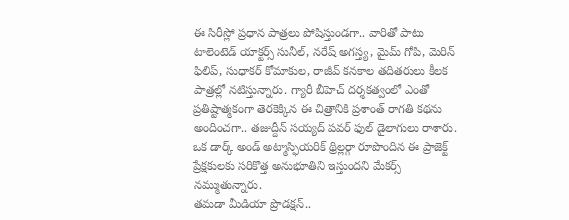ఈ సిరీస్లో ప్రధాన పాత్రలు పోషిస్తుండగా.. వారితో పాటు టాలెంటెడ్ యాక్టర్స్ సునీల్, నరేష్ అగస్త్య, మైమ్ గోపి, మెరిన్ ఫిలిప్, సుధాకర్ కోమాకుల, రాజీవ్ కనకాల తదితరులు కీలక పాత్రల్లో నటిస్తున్నారు. గ్యారీ బీహెచ్ దర్శకత్వంలో ఎంతో ప్రతిష్టాత్మకంగా తెరకెక్కిన ఈ చిత్రానికి ప్రశాంత్ రాగతి కథను అందించగా.. తజుద్దీన్ సయ్యద్ పవర్ ఫుల్ డైలాగులు రాశారు. ఒక డార్క్ అండ్ అట్మాస్ఫియరిక్ థ్రిల్లర్గా రూపొందిన ఈ ప్రాజెక్ట్ ప్రేక్షకులకు సరికొత్త అనుభూతిని ఇస్తుందని మేకర్స్ నమ్ముతున్నారు.
తమడా మీడియా ప్రొడక్షన్..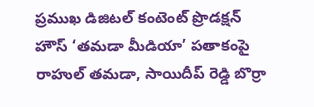ప్రముఖ డిజిటల్ కంటెంట్ ప్రొడక్షన్ హౌస్ ‘తమడా మీడియా’ పతాకంపై రాహుల్ తమడా, సాయిదీప్ రెడ్డి బొర్రా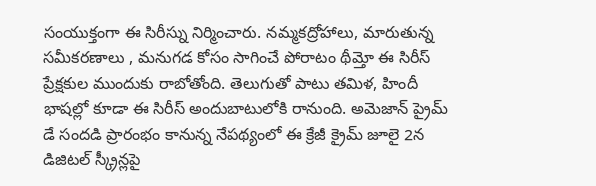సంయుక్తంగా ఈ సిరీస్ను నిర్మించారు. నమ్మకద్రోహాలు, మారుతున్న సమీకరణాలు , మనుగడ కోసం సాగించే పోరాటం థీమ్తో ఈ సిరీస్ ప్రేక్షకుల ముందుకు రాబోతోంది. తెలుగుతో పాటు తమిళ, హిందీ భాషల్లో కూడా ఈ సిరీస్ అందుబాటులోకి రానుంది. అమెజాన్ ప్రైమ్ డే సందడి ప్రారంభం కానున్న నేపథ్యంలో ఈ క్రేజీ క్రైమ్ జూలై 2న డిజిటల్ స్క్రీన్లపై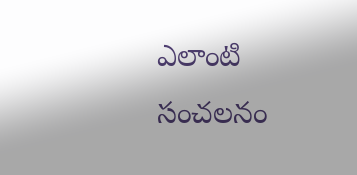ఎలాంటి సంచలనం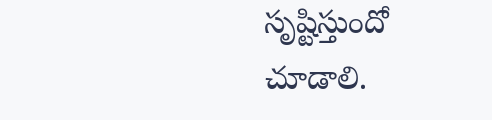సృష్టిస్తుందో చూడాలి.